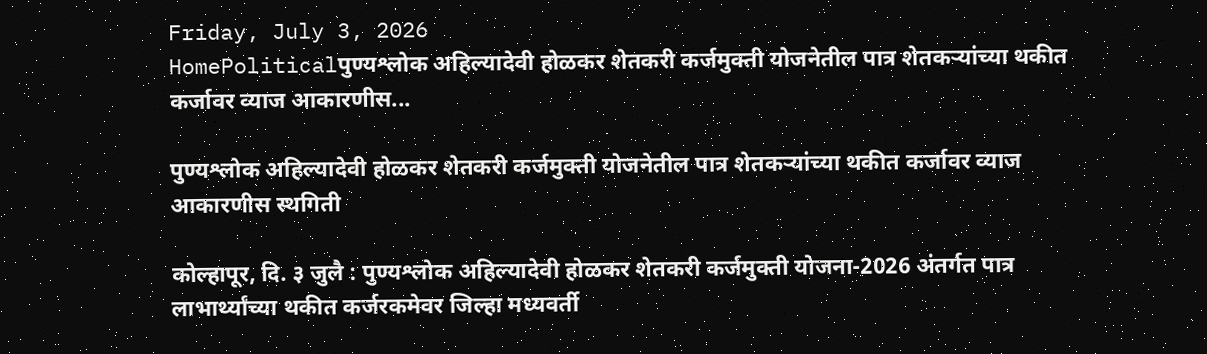Friday, July 3, 2026
HomePoliticalपुण्यश्लोक अहिल्यादेवी होळकर शेतकरी कर्जमुक्ती योजनेतील पात्र शेतकऱ्यांच्या थकीत कर्जावर व्याज आकारणीस...

पुण्यश्लोक अहिल्यादेवी होळकर शेतकरी कर्जमुक्ती योजनेतील पात्र शेतकऱ्यांच्या थकीत कर्जावर व्याज आकारणीस स्थगिती

कोल्हापूर, दि. ३ जुलै : पुण्यश्लोक अहिल्यादेवी होळकर शेतकरी कर्जमुक्ती योजना-2026 अंतर्गत पात्र लाभार्थ्यांच्या थकीत कर्जरकमेवर जिल्हा मध्यवर्ती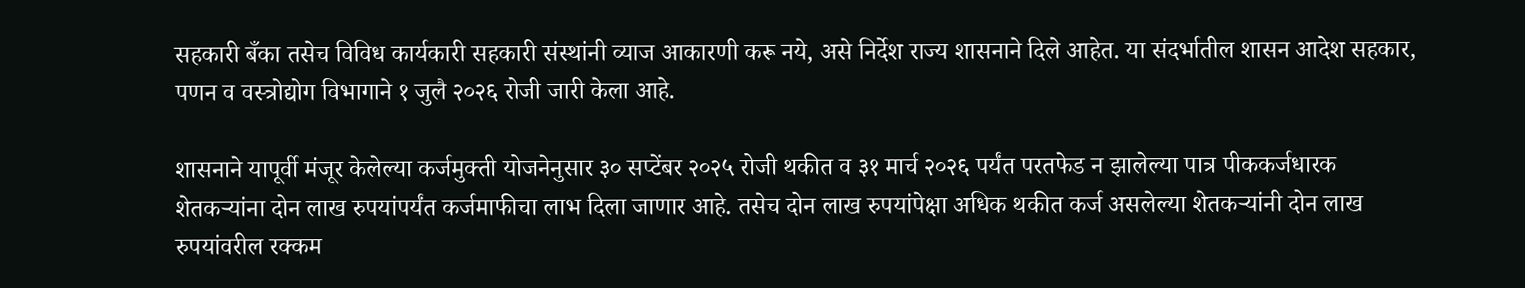सहकारी बँका तसेच विविध कार्यकारी सहकारी संस्थांनी व्याज आकारणी करू नये, असे निर्देश राज्य शासनाने दिले आहेत. या संदर्भातील शासन आदेश सहकार, पणन व वस्त्रोद्योग विभागाने १ जुलै २०२६ रोजी जारी केला आहे.

शासनाने यापूर्वी मंजूर केलेल्या कर्जमुक्ती योजनेनुसार ३० सप्टेंबर २०२५ रोजी थकीत व ३१ मार्च २०२६ पर्यंत परतफेड न झालेल्या पात्र पीककर्जधारक शेतकऱ्यांना दोन लाख रुपयांपर्यंत कर्जमाफीचा लाभ दिला जाणार आहे. तसेच दोन लाख रुपयांपेक्षा अधिक थकीत कर्ज असलेल्या शेतकऱ्यांनी दोन लाख रुपयांवरील रक्कम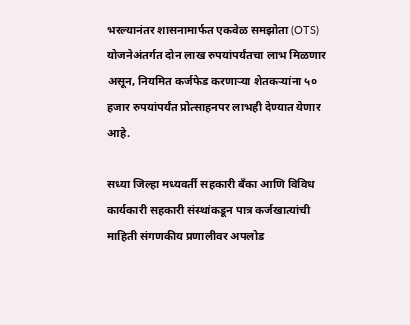भरल्यानंतर शासनामार्फत एकवेळ समझोता (OTS) योजनेअंतर्गत दोन लाख रुपयांपर्यंतचा लाभ मिळणार असून, नियमित कर्जफेड करणाऱ्या शेतकऱ्यांना ५० हजार रुपयांपर्यंत प्रोत्साहनपर लाभही देण्यात येणार आहे.

सध्या जिल्हा मध्यवर्ती सहकारी बँका आणि विविध कार्यकारी सहकारी संस्थांकडून पात्र कर्जखात्यांची माहिती संगणकीय प्रणालीवर अपलोड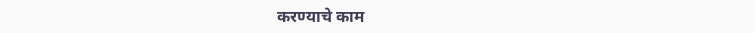करण्याचे काम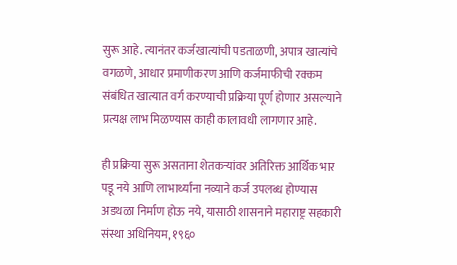सुरू आहे. त्यानंतर कर्जखात्यांची पडताळणी, अपात्र खात्यांचे वगळणे, आधार प्रमाणीकरण आणि कर्जमाफीची रक्कम संबंधित खात्यात वर्ग करण्याची प्रक्रिया पूर्ण होणार असल्याने प्रत्यक्ष लाभ मिळण्यास काही कालावधी लागणार आहे.

ही प्रक्रिया सुरू असताना शेतकऱ्यांवर अतिरिक्त आर्थिक भार पडू नये आणि लाभार्थ्यांना नव्याने कर्ज उपलब्ध होण्यास अडथळा निर्माण होऊ नये, यासाठी शासनाने महाराष्ट्र सहकारी संस्था अधिनियम, १९६०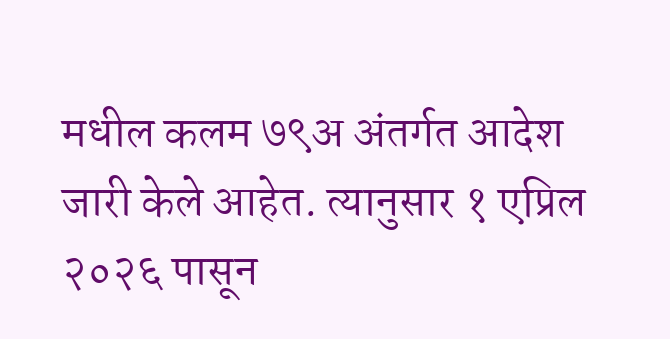मधील कलम ७९अ अंतर्गत आदेश जारी केले आहेत. त्यानुसार १ एप्रिल २०२६ पासून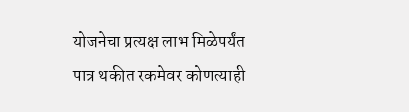योजनेचा प्रत्यक्ष लाभ मिळेपर्यंत पात्र थकीत रकमेवर कोणत्याही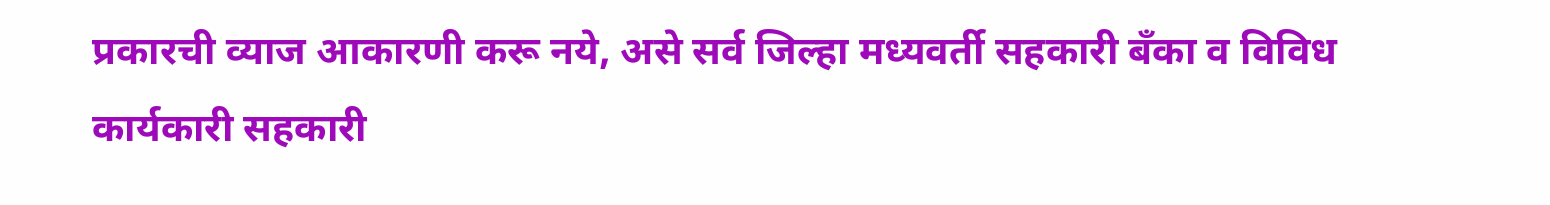प्रकारची व्याज आकारणी करू नये, असे सर्व जिल्हा मध्यवर्ती सहकारी बँका व विविध कार्यकारी सहकारी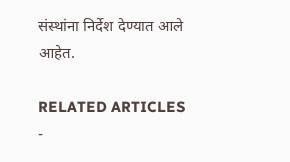संस्थांना निर्देश देण्यात आले आहेत.

RELATED ARTICLES
-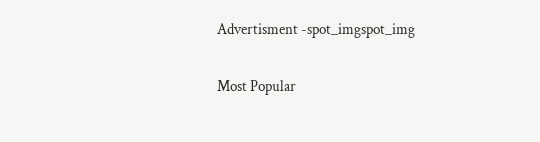Advertisment -spot_imgspot_img

Most Popular